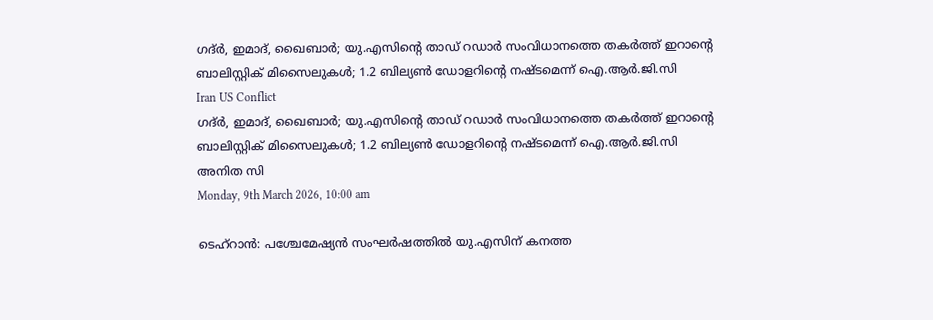ഗദ്ര്‍, ഇമാദ്, ഖൈബാര്‍; യു.എസിന്റെ താഡ് റഡാര്‍ സംവിധാനത്തെ തകര്‍ത്ത് ഇറാന്റെ ബാലിസ്റ്റിക് മിസൈലുകള്‍; 1.2 ബില്യണ്‍ ഡോളറിന്റെ നഷ്ടമെന്ന് ഐ.ആര്‍.ജി.സി
Iran US Conflict
ഗദ്ര്‍, ഇമാദ്, ഖൈബാര്‍; യു.എസിന്റെ താഡ് റഡാര്‍ സംവിധാനത്തെ തകര്‍ത്ത് ഇറാന്റെ ബാലിസ്റ്റിക് മിസൈലുകള്‍; 1.2 ബില്യണ്‍ ഡോളറിന്റെ നഷ്ടമെന്ന് ഐ.ആര്‍.ജി.സി
അനിത സി
Monday, 9th March 2026, 10:00 am

ടെഹ്‌റാന്‍: പശ്ചേമേഷ്യന്‍ സംഘര്‍ഷത്തില്‍ യു.എസിന് കനത്ത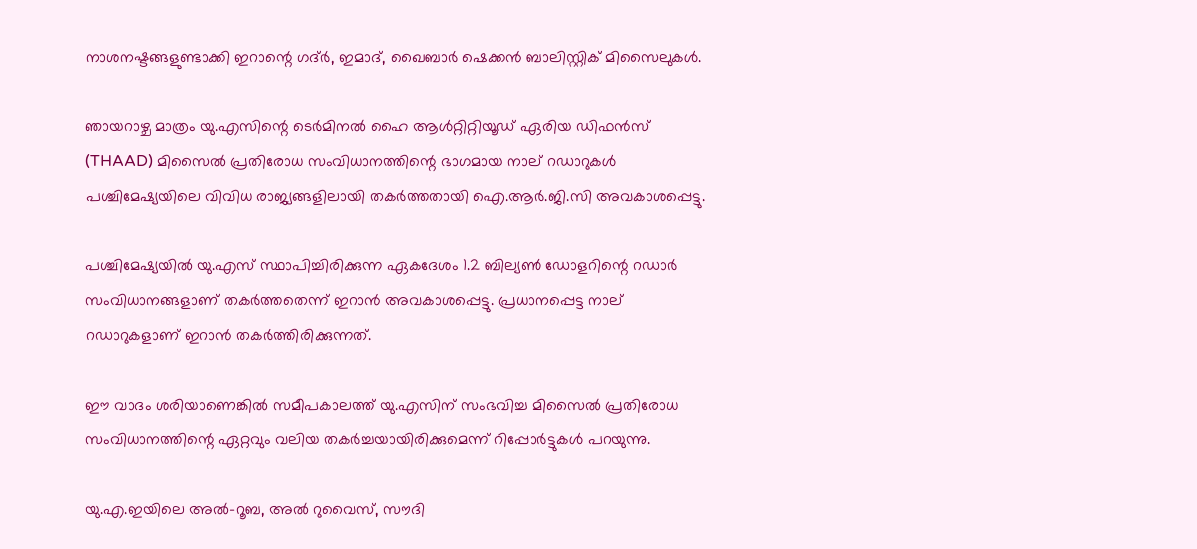നാശനഷ്ടങ്ങളുണ്ടാക്കി ഇറാന്റെ ഗദ്ര്‍, ഇമാദ്, ഖൈബാര്‍ ഷെക്കന്‍ ബാലിസ്റ്റിക് മിസൈലുകള്‍.

ഞായറാഴ്ച മാത്രം യു.എസിന്റെ ടെര്‍മിനല്‍ ഹൈ ആള്‍റ്റിറ്റിയൂഡ് ഏരിയ ഡിഫന്‍സ് (THAAD) മിസൈല്‍ പ്രതിരോധ സംവിധാനത്തിന്റെ ഭാഗമായ നാല് റഡാറുകള്‍ പശ്ചിമേഷ്യയിലെ വിവിധ രാജ്യങ്ങളിലായി തകര്‍ത്തതായി ഐ.ആര്‍.ജി.സി അവകാശപ്പെട്ടു.

പശ്ചിമേഷ്യയില്‍ യു.എസ് സ്ഥാപിച്ചിരിക്കുന്ന ഏകദേശം 1.2 ബില്യണ്‍ ഡോളറിന്റെ റഡാര്‍ സംവിധാനങ്ങളാണ് തകര്‍ത്തതെന്ന് ഇറാന്‍ അവകാശപ്പെട്ടു. പ്രധാനപ്പെട്ട നാല് റഡാറുകളാണ് ഇറാന്‍ തകര്‍ത്തിരിക്കുന്നത്.

ഈ വാദം ശരിയാണെങ്കില്‍ സമീപകാലത്ത് യു.എസിന് സംഭവിച്ച മിസൈല്‍ പ്രതിരോധ സംവിധാനത്തിന്റെ ഏറ്റവും വലിയ തകര്‍ച്ചയായിരിക്കുമെന്ന് റിപ്പോര്‍ട്ടുകള്‍ പറയുന്നു.

യു.എ.ഇയിലെ അല്‍-റൂബ, അല്‍ റുവൈസ്, സൗദി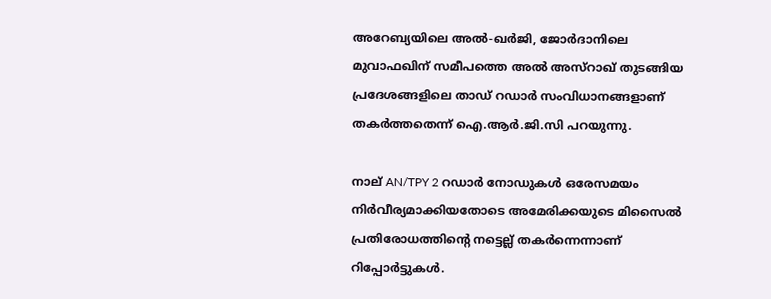അറേബ്യയിലെ അല്‍-ഖര്‍ജി, ജോര്‍ദാനിലെ മുവാഫഖിന് സമീപത്തെ അല്‍ അസ്‌റാഖ് തുടങ്ങിയ പ്രദേശങ്ങളിലെ താഡ് റഡാര്‍ സംവിധാനങ്ങളാണ് തകര്‍ത്തതെന്ന് ഐ.ആര്‍.ജി.സി പറയുന്നു.

നാല് AN/TPY 2 റഡാര്‍ നോഡുകള്‍ ഒരേസമയം നിര്‍വീര്യമാക്കിയതോടെ അമേരിക്കയുടെ മിസൈല്‍ പ്രതിരോധത്തിന്റെ നട്ടെല്ല് തകര്‍ന്നെന്നാണ് റിപ്പോര്‍ട്ടുകള്‍.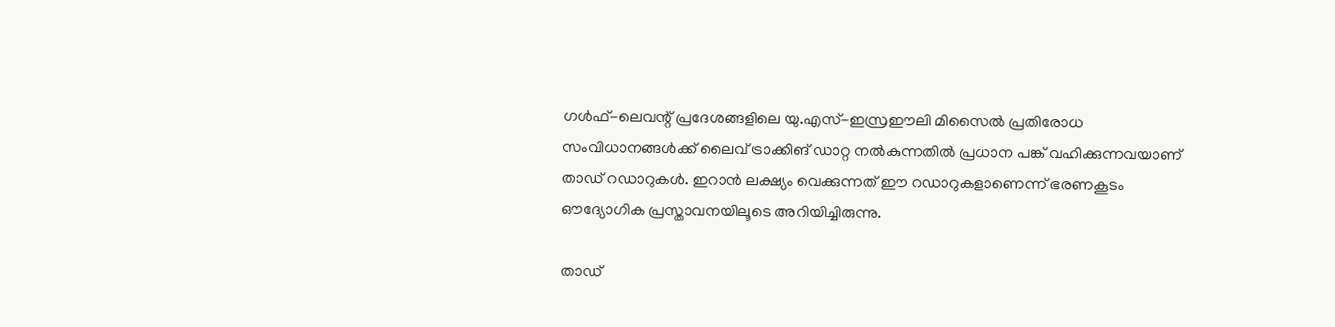ഗള്‍ഫ്-ലെവന്റ് പ്രദേശങ്ങളിലെ യു.എസ്-ഇസ്രഈലി മിസൈല്‍ പ്രതിരോധ സംവിധാനങ്ങള്‍ക്ക് ലൈവ് ട്രാക്കിങ് ഡാറ്റ നല്‍കുന്നതില്‍ പ്രധാന പങ്ക് വഹിക്കുന്നവയാണ് താഡ് റഡാറുകള്‍. ഇറാന്‍ ലക്ഷ്യം വെക്കുന്നത് ഈ റഡാറുകളാണെന്ന് ഭരണകൂടം ഔദ്യോഗിക പ്രസ്താവനയിലൂടെ അറിയിച്ചിരുന്നു.

താഡ്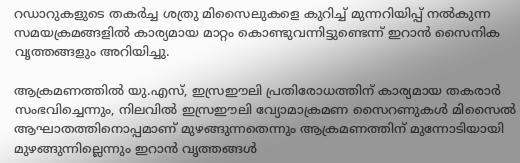റഡാറുകളുടെ തകര്‍ച്ച ശത്രു മിസൈലുകളെ കുറിച്ച് മുന്നറിയിപ്പ് നല്‍കുന്ന സമയക്രമങ്ങളില്‍ കാര്യമായ മാറ്റം കൊണ്ടുവന്നിട്ടുണ്ടെന്ന് ഇറാന്‍ സൈനിക വൃത്തങ്ങളും അറിയിച്ചു.

ആക്രമണത്തില്‍ യു.എസ്, ഇസ്രഈലി പ്രതിരോധത്തിന് കാര്യമായ തകരാര്‍ സംഭവിച്ചെന്നും, നിലവില്‍ ഇസ്രഈലി വ്യോമാക്രമണ സൈറണുകള്‍ മിസൈല്‍ ആഘാതത്തിനൊപ്പമാണ് മുഴങ്ങുന്നതെന്നും ആക്രമണത്തിന് മുന്നോടിയായി മുഴങ്ങുന്നില്ലെന്നും ഇറാന്‍ വൃത്തങ്ങള്‍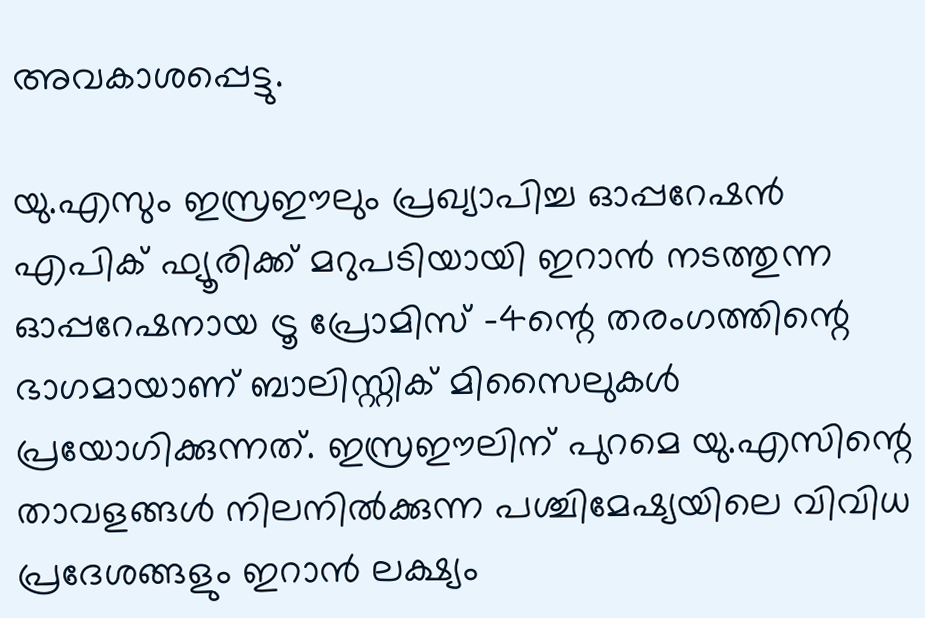അവകാശപ്പെട്ടു.

യു.എസും ഇസ്രഈലും പ്രഖ്യാപിച്ച ഓപ്പറേഷന്‍ എപിക് ഫ്യൂരിക്ക് മറുപടിയായി ഇറാന്‍ നടത്തുന്ന ഓപ്പറേഷനായ ട്രൂ പ്രോമിസ് -4ന്റെ തരംഗത്തിന്റെ ഭാഗമായാണ് ബാലിസ്റ്റിക് മിസൈലുകള്‍ പ്രയോഗിക്കുന്നത്. ഇസ്രഈലിന് പുറമെ യു.എസിന്റെ താവളങ്ങള്‍ നിലനില്‍ക്കുന്ന പശ്ചിമേഷ്യയിലെ വിവിധ പ്രദേശങ്ങളും ഇറാന്‍ ലക്ഷ്യം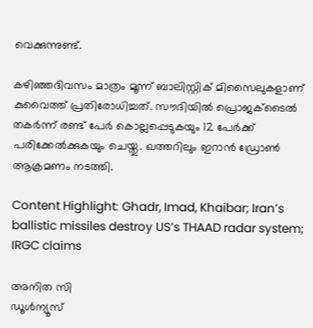വെക്കുന്നുണ്ട്.

കഴിഞ്ഞദിവസം മാത്രം മൂന്ന് ബാലിസ്റ്റിക് മിസൈലുകളാണ് കുവൈത്ത് പ്രതിരോധിച്ചത്. സൗദിയില്‍ പ്രൊജക്ടൈല്‍ തകര്‍ന്ന് രണ്ട് പേര്‍ കൊല്ലപ്പെടുകയും 12 പേര്‍ക്ക് പരിക്കേല്‍ക്കുകയും ചെയ്തു. ഖത്തറിലും ഇറാന്‍ ഡ്രോണ്‍ ആക്രമണം നടത്തി.

Content Highlight: Ghadr, Imad, Khaibar; Iran’s ballistic missiles destroy US’s THAAD radar system; IRGC claims

അനിത സി
ഡൂള്‍ന്യൂസ്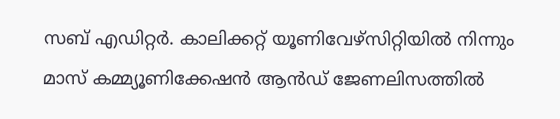സബ് എഡിറ്റര്‍. കാലിക്കറ്റ് യൂണിവേഴ്‌സിറ്റിയില്‍ നിന്നും മാസ് കമ്മ്യൂണിക്കേഷന്‍ ആന്‍ഡ് ജേണലിസത്തില്‍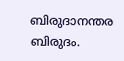ബിരുദാനന്തര ബിരുദം.